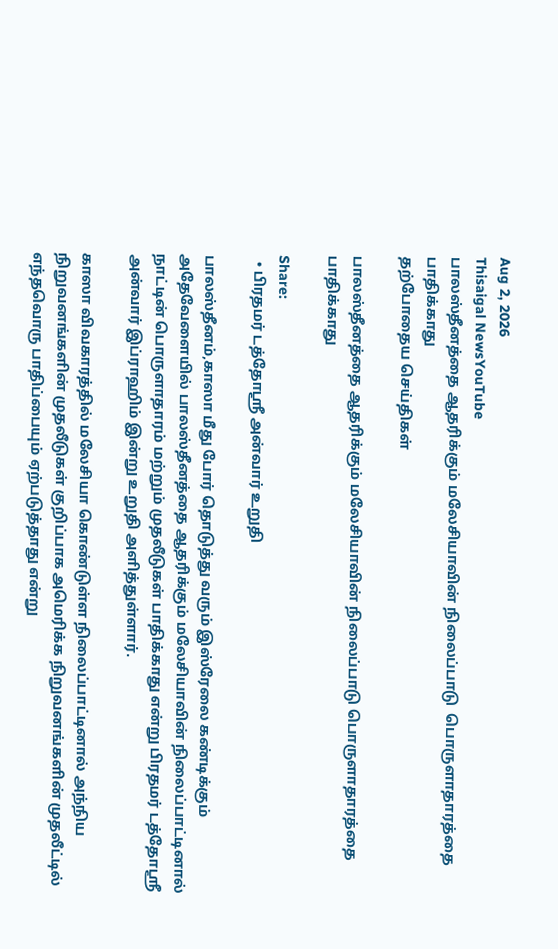Aug 2, 2026
Thisaigal NewsYouTube
பாலஸ்தீனத்தை ஆதரிக்கும் மலேசியாவின் நிலைப்பாடு  பொருளாதாரத்தை பாதிக்காது
தற்போதைய செய்திகள்

பாலஸ்தீனத்தை ஆதரிக்கும் மலேசியாவின் நிலைப்பாடு பொருளாதாரத்தை பாதிக்காது

Share:
  • பிரதமர் டத்தோஸ்ரீ அன்வார் உறுதி

பாலஸ்தீனம்,காஸா மீது போர் தொடுத்து வரும் இஸ்ரேலை கண்டிக்கும் அதேவேளையில் பாலஸ்தீனத்தை ஆதரிக்கும் மலேசியாவின் நிலைப்பாட்டினால் நாட்டின் பொருளாதாரம் மற்றும் முதலீடுகள் பாதிக்காது என்று பிரதமர் டத்தோஸ்ரீ அன்வார் இப்ராஹிம் இன்று உறுதி அளித்துள்ளார்.

காஸா விவகாரத்தில் மலேசியா கொண்டுள்ள நிலைப்பாட்டினால் அந்நிய நிறுவனங்களின் முதலீடுகள் குறிப்பாக அமெரிக்க நிறுவனங்களின் முதலீட்டில் எந்தவொரு பாதிப்பையும் ஏற்படுத்தாது என்று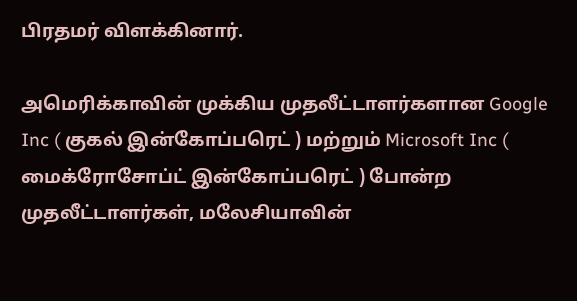பிரதமர் விளக்கினார்.

அமெரிக்காவின் முக்கிய முதலீட்டாளர்களான Google Inc ( குகல் இன்கோப்பரெட் ) மற்றும் Microsoft Inc ( மைக்ரோசோப்ட் இன்கோப்பரெட் ) போன்ற முதலீட்டாளர்கள், மலேசியாவின்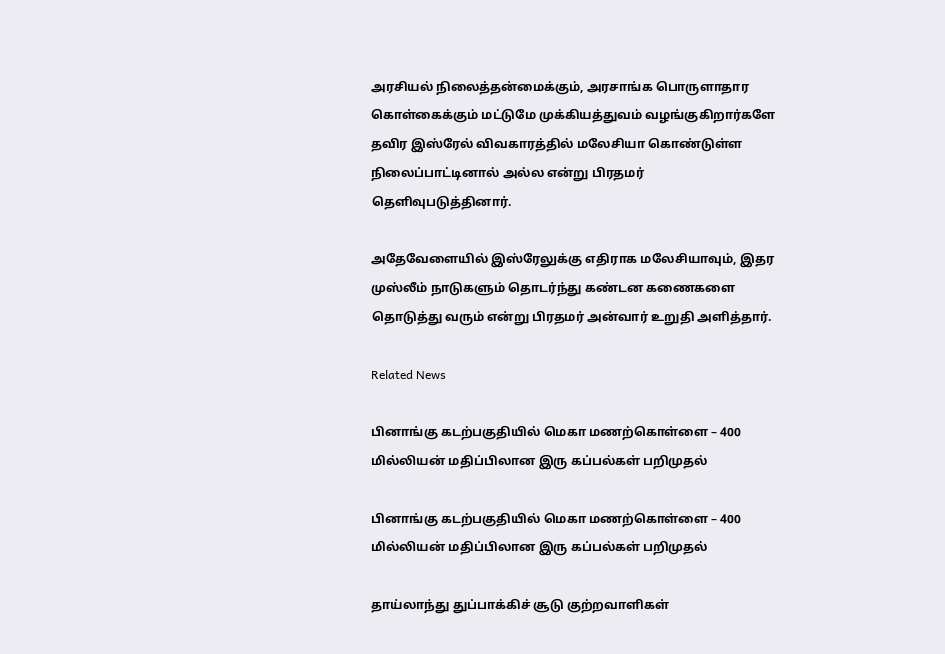அரசியல் நிலைத்தன்மைக்கும், அரசாங்க பொருளாதார கொள்கைக்கும் மட்டுமே முக்கியத்துவம் வழங்குகிறார்களே தவிர இஸ்ரேல் விவகாரத்தில் மலேசியா கொண்டுள்ள நிலைப்பாட்டினால் அல்ல என்று பிரதமர் தெளிவுபடுத்தினார்.

அதேவேளையில் இஸ்ரேலுக்கு எதிராக மலேசியாவும், இதர முஸ்லீம் நாடுகளும் தொடர்ந்து கண்டன கணைகளை தொடுத்து வரும் என்று பிரதமர் அன்வார் உறுதி அளித்தார்.

Related News

பினாங்கு கடற்பகுதியில் மெகா மணற்கொள்ளை – 400 மில்லியன் மதிப்பிலான இரு கப்பல்கள் பறிமுதல்

பினாங்கு கடற்பகுதியில் மெகா மணற்கொள்ளை – 400 மில்லியன் மதிப்பிலான இரு கப்பல்கள் பறிமுதல்

தாய்லாந்து துப்பாக்கிச் சூடு குற்றவாளிகள்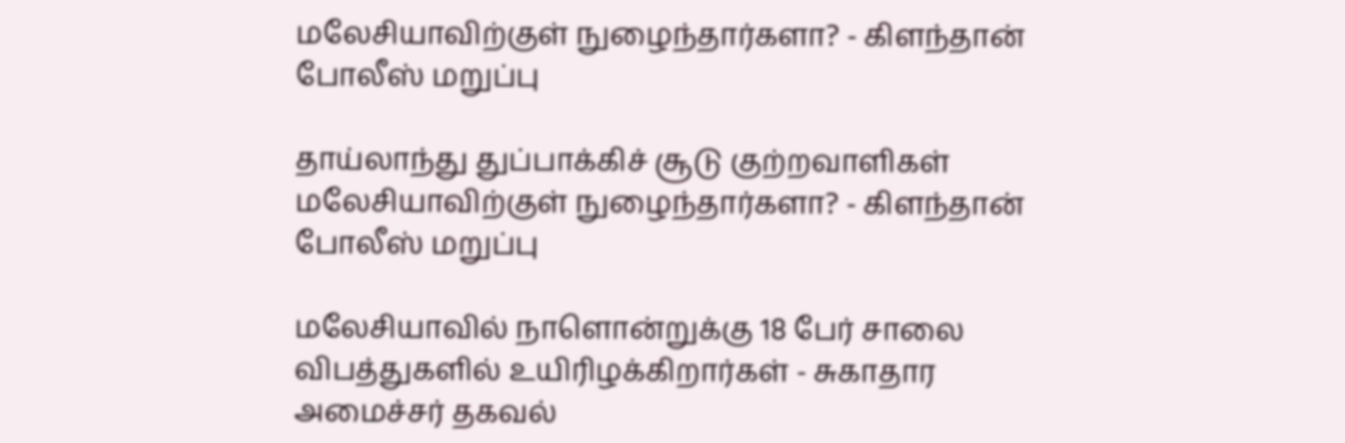மலேசியாவிற்குள் நுழைந்தார்களா? - கிளந்தான் போலீஸ் மறுப்பு

தாய்லாந்து துப்பாக்கிச் சூடு குற்றவாளிகள் மலேசியாவிற்குள் நுழைந்தார்களா? - கிளந்தான் போலீஸ் மறுப்பு

மலேசியாவில் நாளொன்றுக்கு 18 பேர் சாலை விபத்துகளில் உயிரிழக்கிறார்கள் - சுகாதார அமைச்சர் தகவல்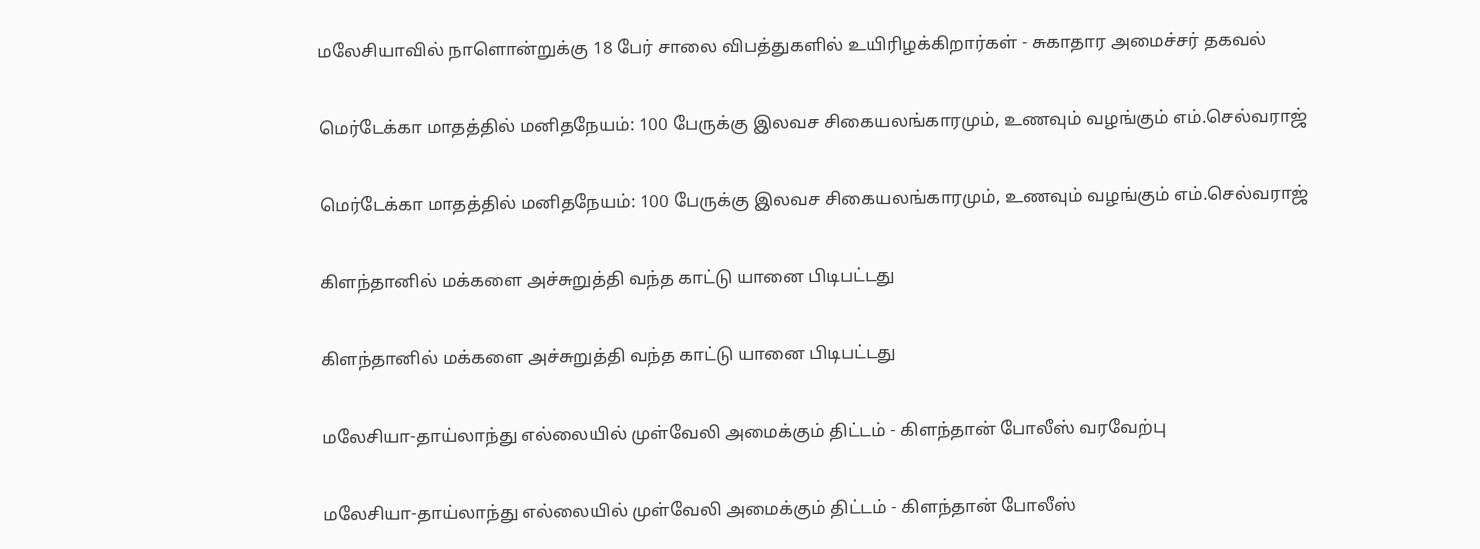மலேசியாவில் நாளொன்றுக்கு 18 பேர் சாலை விபத்துகளில் உயிரிழக்கிறார்கள் - சுகாதார அமைச்சர் தகவல்

மெர்டேக்கா மாதத்தில் மனிதநேயம்: 100 பேருக்கு இலவச சிகையலங்காரமும், உணவும் வழங்கும் எம்.செல்வராஜ்

மெர்டேக்கா மாதத்தில் மனிதநேயம்: 100 பேருக்கு இலவச சிகையலங்காரமும், உணவும் வழங்கும் எம்.செல்வராஜ்

கிளந்தானில் மக்களை அச்சுறுத்தி வந்த காட்டு யானை பிடிபட்டது

கிளந்தானில் மக்களை அச்சுறுத்தி வந்த காட்டு யானை பிடிபட்டது

மலேசியா-தாய்லாந்து எல்லையில் முள்வேலி அமைக்கும் திட்டம் - கிளந்தான் போலீஸ் வரவேற்பு

மலேசியா-தாய்லாந்து எல்லையில் முள்வேலி அமைக்கும் திட்டம் - கிளந்தான் போலீஸ்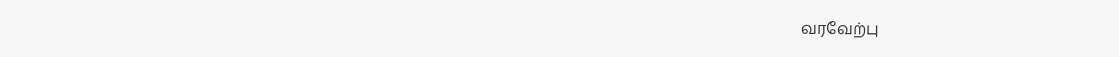வரவேற்பு